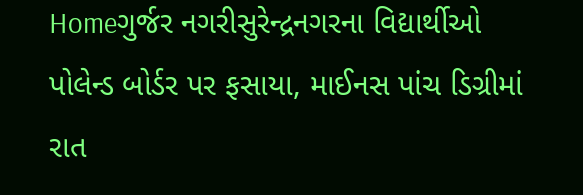Homeગુર્જર નગરીસુરેન્દ્રનગરના વિદ્યાર્થીઓ પોલેન્ડ બોર્ડર પર ફસાયા, માઈનસ પાંચ ડિગ્રીમાં રાત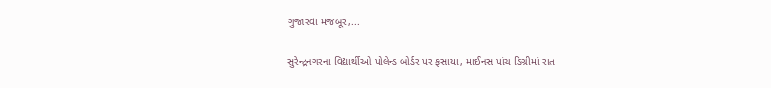ગુજારવા મજબૂર,...

સુરેન્દ્રનગરના વિદ્યાર્થીઓ પોલેન્ડ બોર્ડર પર ફસાયા, માઈનસ પાંચ ડિગ્રીમાં રાત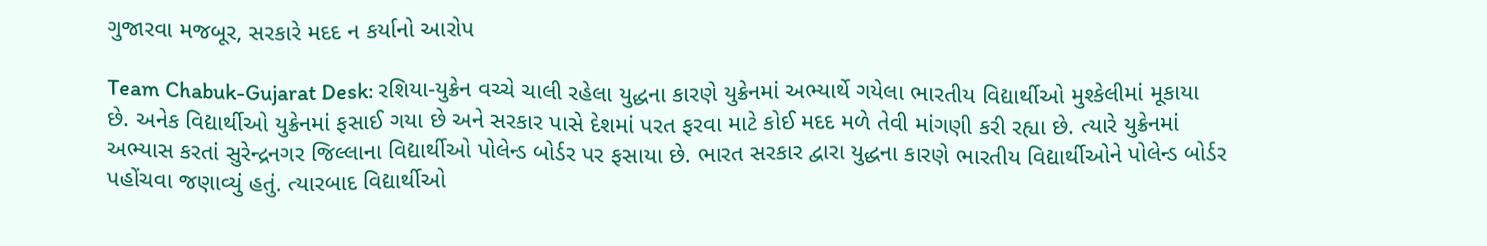ગુજારવા મજબૂર, સરકારે મદદ ન કર્યાનો આરોપ

Team Chabuk-Gujarat Desk: રશિયા-યુક્રેન વચ્ચે ચાલી રહેલા યુદ્ધના કારણે યુક્રેનમાં અભ્યાર્થે ગયેલા ભારતીય વિદ્યાર્થીઓ મુશ્કેલીમાં મૂકાયા છે. અનેક વિદ્યાર્થીઓ યુક્રેનમાં ફસાઈ ગયા છે અને સરકાર પાસે દેશમાં પરત ફરવા માટે કોઈ મદદ મળે તેવી માંગણી કરી રહ્યા છે. ત્યારે યુક્રેનમાં અભ્યાસ કરતાં સુરેન્દ્રનગર જિલ્લાના વિદ્યાર્થીઓ પોલેન્ડ બોર્ડર પર ફસાયા છે. ભારત સરકાર દ્વારા યુદ્ધના કારણે ભારતીય વિદ્યાર્થીઓને પોલેન્ડ બોર્ડર પહોંચવા જણાવ્યું હતું. ત્યારબાદ વિદ્યાર્થીઓ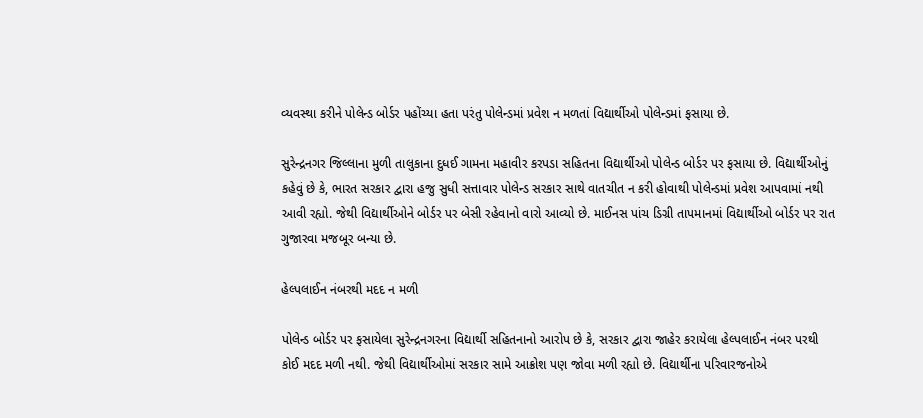વ્યવસ્થા કરીને પોલેન્ડ બોર્ડર પહોંચ્યા હતા પરંતુ પોલેન્ડમાં પ્રવેશ ન મળતાં વિદ્યાર્થીઓ પોલેન્ડમાં ફસાયા છે.

સુરેન્દ્રનગર જિલ્લાના મુળી તાલુકાના દુધઈ ગામના મહાવીર કરપડા સહિતના વિદ્યાર્થીઓ પોલેન્ડ બોર્ડર પર ફસાયા છે. વિદ્યાર્થીઓનું કહેવું છે કે, ભારત સરકાર દ્વારા હજુ સુધી સત્તાવાર પોલેન્ડ સરકાર સાથે વાતચીત ન કરી હોવાથી પોલેન્ડમાં પ્રવેશ આપવામાં નથી આવી રહ્યો. જેથી વિદ્યાર્થીઓને બોર્ડર પર બેસી રહેવાનો વારો આવ્યો છે. માઈનસ પાંચ ડિગ્રી તાપમાનમાં વિદ્યાર્થીઓ બોર્ડર પર રાત ગુજારવા મજબૂર બન્યા છે.

હેલ્પલાઈન નંબરથી મદદ ન મળી

પોલેન્ડ બોર્ડર પર ફસાયેલા સુરેન્દ્રનગરના વિદ્યાર્થી સહિતનાનો આરોપ છે કે, સરકાર દ્વારા જાહેર કરાયેલા હેલ્પલાઈન નંબર પરથી કોઈ મદદ મળી નથી. જેથી વિદ્યાર્થીઓમાં સરકાર સામે આક્રોશ પણ જોવા મળી રહ્યો છે. વિદ્યાર્થીના પરિવારજનોએ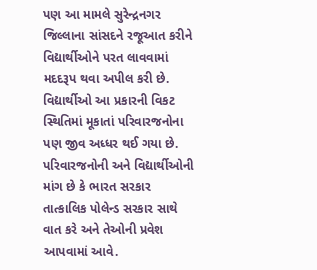પણ આ મામલે સુરેન્દ્રનગર જિલ્લાના સાંસદને રજૂઆત કરીને વિદ્યાર્થીઓને પરત લાવવામાં મદદરૂપ થવા અપીલ કરી છે. વિદ્યાર્થીઓ આ પ્રકારની વિકટ સ્થિતિમાં મૂકાતાં પરિવારજનોના પણ જીવ અધ્ધર થઈ ગયા છે. પરિવારજનોની અને વિદ્યાર્થીઓની માંગ છે કે ભારત સરકાર તાત્કાલિક પોલેન્ડ સરકાર સાથે વાત કરે અને તેઓની પ્રવેશ આપવામાં આવે.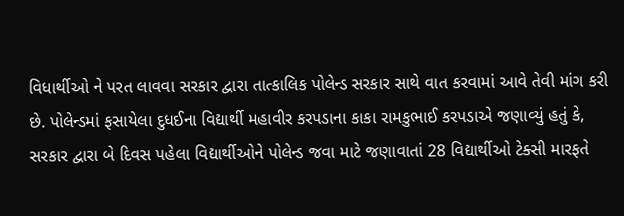વિધાર્થીઓ ને પરત લાવવા સરકાર દ્વારા તાત્કાલિક પોલેન્ડ સરકાર સાથે વાત કરવામાં આવે તેવી માંગ કરી છે. પોલેન્ડમાં ફસાયેલા દુધઈના વિદ્યાર્થી મહાવીર કરપડાના કાકા રામકુભાઈ કરપડાએ જણાવ્યું હતું કે, સરકાર દ્વારા બે દિવસ પહેલા વિદ્યાર્થીઓને પોલેન્ડ જવા માટે જણાવાતાં 28 વિદ્યાર્થીઓ ટેક્સી મારફતે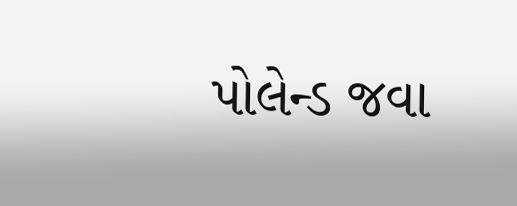પોલેન્ડ જવા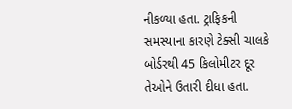નીકળ્યા હતા. ટ્રાફિકની સમસ્યાના કારણે ટેક્સી ચાલકે બોર્ડરથી 45 કિલોમીટર દૂર તેઓને ઉતારી દીધા હતા.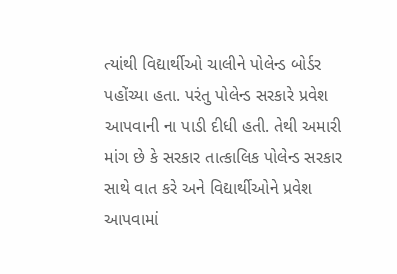ત્યાંથી વિદ્યાર્થીઓ ચાલીને પોલેન્ડ બોર્ડર પહોંચ્યા હતા. પરંતુ પોલેન્ડ સરકારે પ્રવેશ આપવાની ના પાડી દીધી હતી. તેથી અમારી માંગ છે કે સરકાર તાત્કાલિક પોલેન્ડ સરકાર સાથે વાત કરે અને વિદ્યાર્થીઓને પ્રવેશ આપવામાં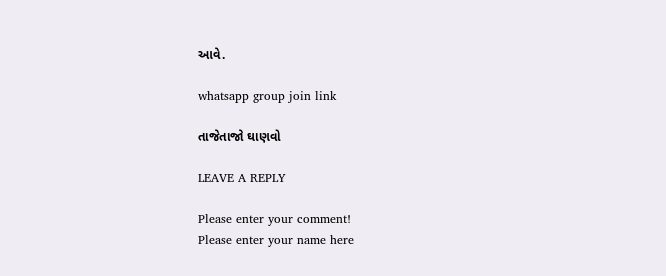આવે.

whatsapp group join link

તાજેતાજો ઘાણવો

LEAVE A REPLY

Please enter your comment!
Please enter your name here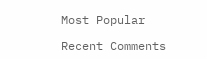Most Popular

Recent Comments